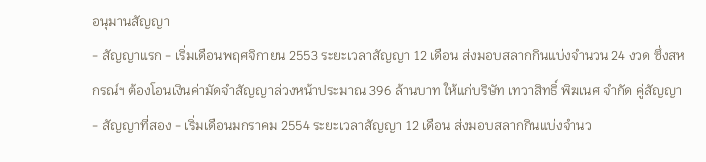อนุมานสัญญา
- สัญญาแรก - เริ่มเดือนพฤศจิกายน 2553 ระยะเวลาสัญญา 12 เดือน ส่งมอบสลากกินแบ่งจำนวน 24 งวด ซึ่งสหกรณ์ฯ ต้องโอนเงินค่ามัดจำสัญญาล่วงหน้าประมาณ 396 ล้านบาท ให้แก่บริษัท เทวาสิทธิ์ พิฆเนศ จำกัด คู่สัญญา
- สัญญาที่สอง - เริ่มเดือนมกราคม 2554 ระยะเวลาสัญญา 12 เดือน ส่งมอบสลากกินแบ่งจำนว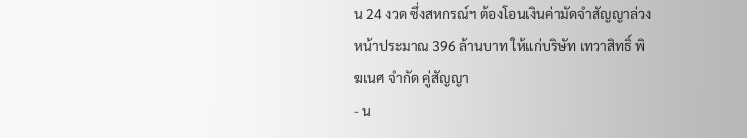น 24 งวด ซึ่งสหกรณ์ฯ ต้องโอนเงินค่ามัดจำสัญญาล่วงหน้าประมาณ 396 ล้านบาท ให้แก่บริษัท เทวาสิทธิ์ พิฆเนศ จำกัด คู่สัญญา
- น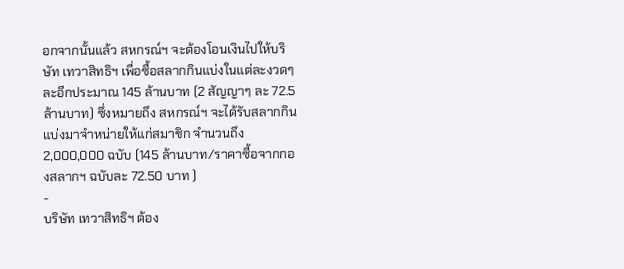อกจากนั้นแล้ว สหกรณ์ฯ จะต้องโอนเงินไปให้บริษัท เทวาสิทธิฯ เพื่อซื้อสลากกินแบ่งในแต่ละงวดๆ ละอีกประมาณ 145 ล้านบาท (2 สัญญาๆ ละ 72.5 ล้านบาท) ซึ่งหมายถึง สหกรณ์ฯ จะได้รับสลากกินแบ่งมาจำหน่ายให้แก่สมาชิก จำนวนถึง 2,000,000 ฉบับ (145 ล้านบาท/ราคาซื้อจากกองสลากฯ ฉบับละ 72.50 บาท )
-
บริษัท เทวาสิทธิฯ ต้อง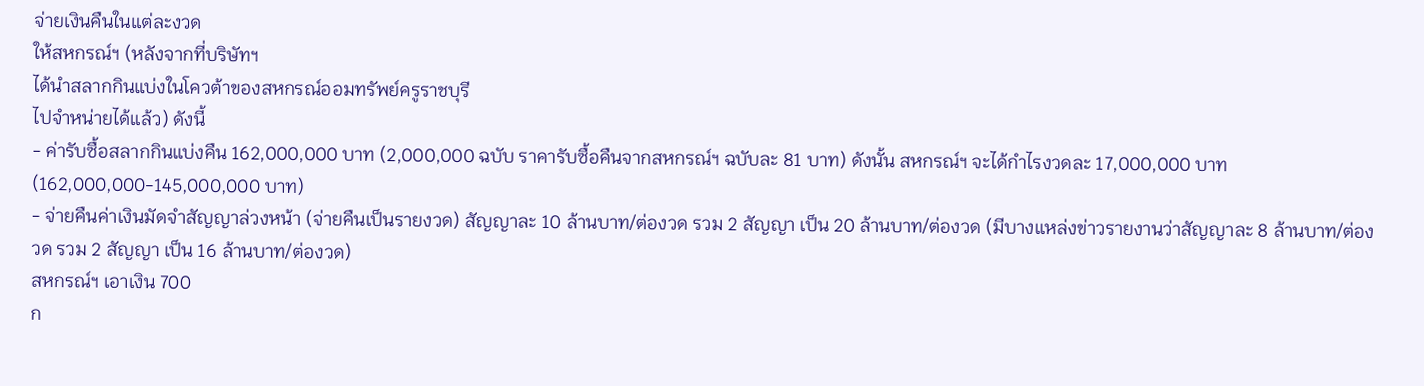จ่ายเงินคืนในแต่ละงวด
ให้สหกรณ์ฯ (หลังจากที่บริษัทฯ
ได้นำสลากกินแบ่งในโควต้าของสหกรณ์ออมทรัพย์ครูราชบุรี
ไปจำหน่ายได้แล้ว) ดังนี้
- ค่ารับซื้อสลากกินแบ่งคืน 162,000,000 บาท (2,000,000 ฉบับ ราคารับซื้อคืนจากสหกรณ์ฯ ฉบับละ 81 บาท) ดังนั้น สหกรณ์ฯ จะได้กำไรงวดละ 17,000,000 บาท(162,000,000-145,000,000 บาท)
- จ่ายคืนค่าเงินมัดจำสัญญาล่วงหน้า (จ่ายคืนเป็นรายงวด) สัญญาละ 10 ล้านบาท/ต่องวด รวม 2 สัญญา เป็น 20 ล้านบาท/ต่องวด (มีบางแหล่งข่าวรายงานว่าสัญญาละ 8 ล้านบาท/ต่องวด รวม 2 สัญญา เป็น 16 ล้านบาท/ต่องวด)
สหกรณ์ฯ เอาเงิน 700
ก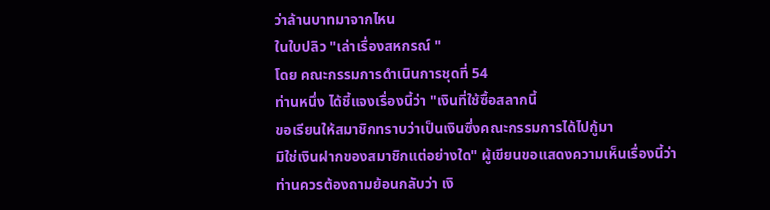ว่าล้านบาทมาจากไหน
ในใบปลิว "เล่าเรื่องสหกรณ์ "
โดย คณะกรรมการดำเนินการชุดที่ 54
ท่านหนึ่ง ได้ชี้แจงเรื่องนี้ว่า "เงินที่ใช้ซื้อสลากนี้
ขอเรียนให้สมาชิกทราบว่าเป็นเงินซึ่งคณะกรรมการได้ไปกู้มา
มิใช่เงินฝากของสมาชิกแต่อย่างใด" ผู้เขียนขอแสดงความเห็นเรื่องนี้ว่า
ท่านควรต้องถามย้อนกลับว่า เงิ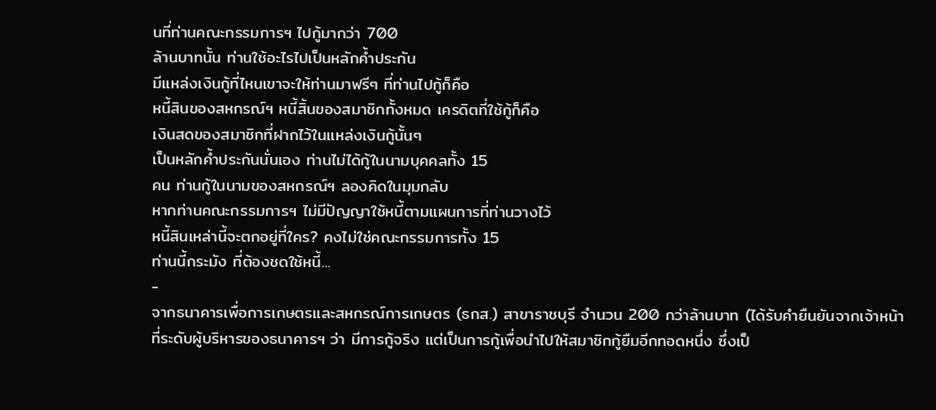นที่ท่านคณะกรรมการฯ ไปกู้มากว่า 700
ล้านบาทนั้น ท่านใช้อะไรไปเป็นหลักค้ำประกัน
มีแหล่งเงินกู้ที่ไหนเขาจะให้ท่านมาฟรีๆ ที่ท่านไปกู้ก็คือ
หนี้สินของสหกรณ์ฯ หนี้สิ้นของสมาชิกทั้งหมด เครดิตที่ใช้กู้ก็คือ
เงินสดของสมาชิกที่ฝากไว้ในแหล่งเงินกู้นั้นๆ
เป็นหลักค้ำประกันนั่นเอง ท่านไม่ได้กู้ในนามบุคคลทั้ง 15
คน ท่านกู้ในนามของสหกรณ์ฯ ลองคิดในมุมกลับ
หากท่านคณะกรรมการฯ ไม่มีปัญญาใช้หนี้ตามแผนการที่ท่านวางไว้
หนี้สินเหล่านี้จะตกอยู่ที่ใคร? คงไม่ใช่คณะกรรมการทั้ง 15
ท่านนี้กระมัง ที่ต้องชดใช้หนี้...
-
จากธนาคารเพื่อการเกษตรและสหกรณ์การเกษตร (ธกส.) สาขาราชบุรี จำนวน 200 กว่าล้านบาท (ได้รับคำยืนยันจากเจ้าหน้าที่ระดับผู้บริหารของธนาคารฯ ว่า มีการกู้จริง แต่เป็นการกู้เพื่อนำไปให้สมาชิกกู้ยืมอีกทอดหนึ่ง ซึ่งเป็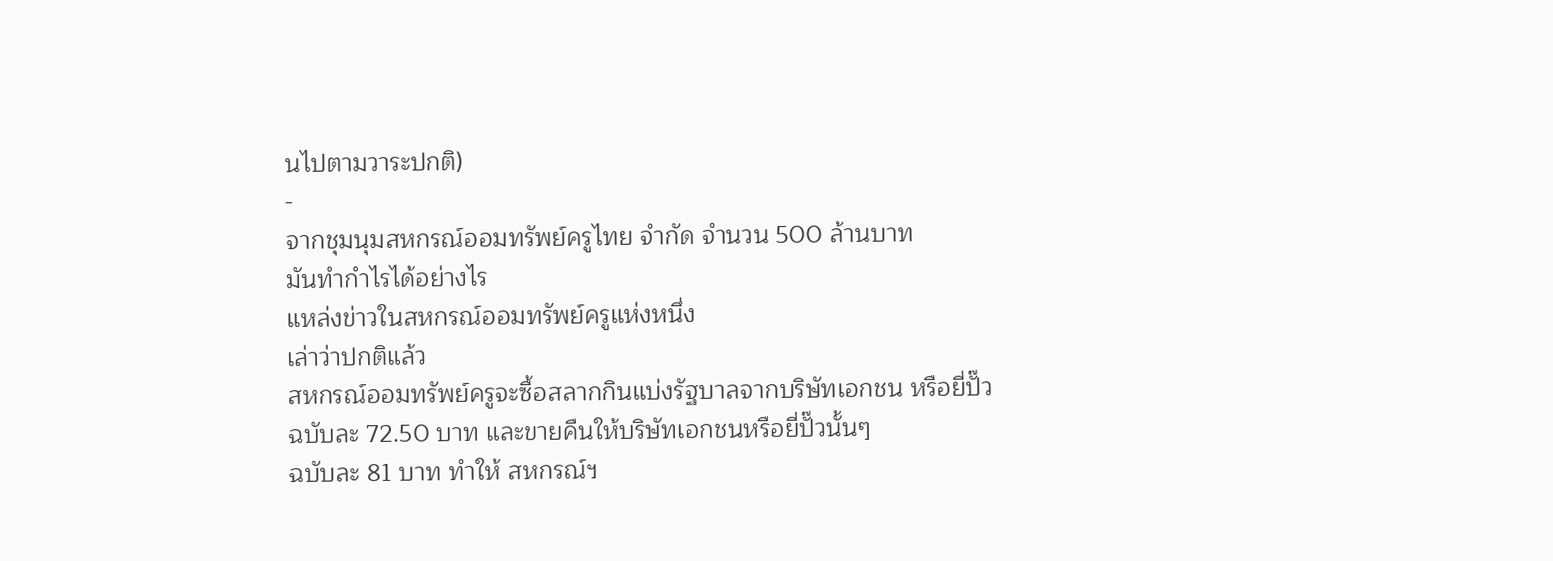นไปตามวาระปกติ)
-
จากชุมนุมสหกรณ์ออมทรัพย์ครูไทย จำกัด จำนวน 500 ล้านบาท
มันทำกำไรได้อย่างไร
แหล่งข่าวในสหกรณ์ออมทรัพย์ครูแห่งหนึ่ง
เล่าว่าปกติแล้ว
สหกรณ์ออมทรัพย์ครูจะซื้อสลากกินแบ่งรัฐบาลจากบริษัทเอกชน หรือยี่ปั๊ว
ฉบับละ 72.50 บาท และขายคืนให้บริษัทเอกชนหรือยี่ปั๊วนั้นๆ
ฉบับละ 81 บาท ทำให้ สหกรณ์ฯ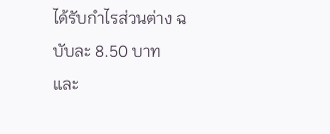ได้รับกำไรส่วนต่าง ฉบับละ 8.50 บาท
และ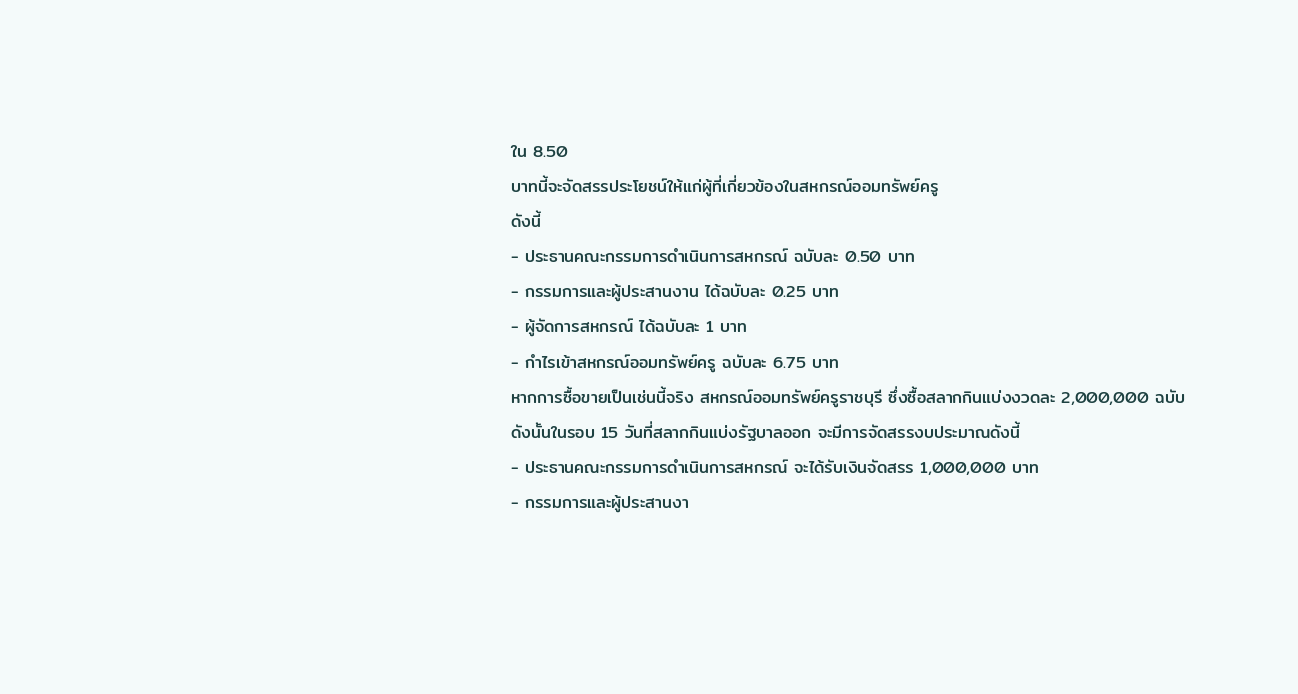ใน 8.50
บาทนี้จะจัดสรรประโยชน์ให้แก่ผู้ที่เกี่ยวข้องในสหกรณ์ออมทรัพย์ครู
ดังนี้
- ประธานคณะกรรมการดำเนินการสหกรณ์ ฉบับละ 0.50 บาท
- กรรมการและผู้ประสานงาน ได้ฉบับละ 0.25 บาท
- ผู้จัดการสหกรณ์ ได้ฉบับละ 1 บาท
- กำไรเข้าสหกรณ์ออมทรัพย์ครู ฉบับละ 6.75 บาท
หากการซื้อขายเป็นเช่นนี้จริง สหกรณ์ออมทรัพย์ครูราชบุรี ซึ่งซื้อสลากกินแบ่งงวดละ 2,000,000 ฉบับ ดังนั้นในรอบ 15 วันที่สลากกินแบ่งรัฐบาลออก จะมีการจัดสรรงบประมาณดังนี้
- ประธานคณะกรรมการดำเนินการสหกรณ์ จะได้รับเงินจัดสรร 1,000,000 บาท
- กรรมการและผู้ประสานงา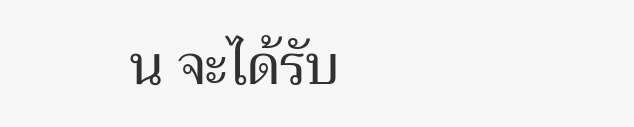น จะได้รับ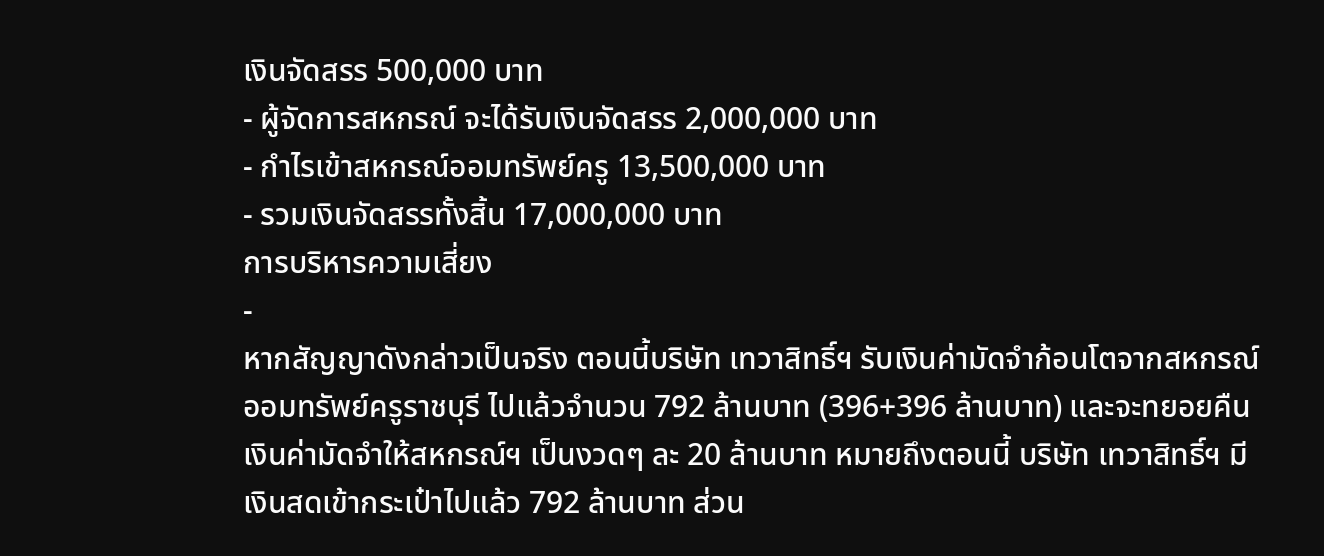เงินจัดสรร 500,000 บาท
- ผู้จัดการสหกรณ์ จะได้รับเงินจัดสรร 2,000,000 บาท
- กำไรเข้าสหกรณ์ออมทรัพย์ครู 13,500,000 บาท
- รวมเงินจัดสรรทั้งสิ้น 17,000,000 บาท
การบริหารความเสี่ยง
-
หากสัญญาดังกล่าวเป็นจริง ตอนนี้บริษัท เทวาสิทธิ์ฯ รับเงินค่ามัดจำก้อนโตจากสหกรณ์ออมทรัพย์ครูราชบุรี ไปแล้วจำนวน 792 ล้านบาท (396+396 ล้านบาท) และจะทยอยคืนเงินค่ามัดจำให้สหกรณ์ฯ เป็นงวดๆ ละ 20 ล้านบาท หมายถึงตอนนี้ บริษัท เทวาสิทธิ์ฯ มีเงินสดเข้ากระเป๋าไปแล้ว 792 ล้านบาท ส่วน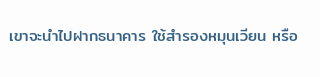เขาจะนำไปฝากธนาคาร ใช้สำรองหมุนเวียน หรือ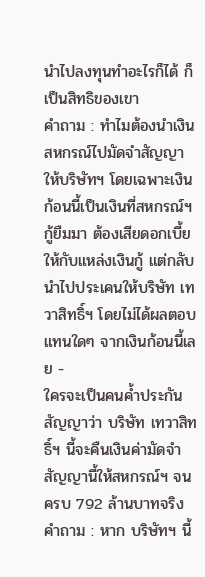นำไปลงทุนทำอะไรก็ได้ ก็เป็นสิทธิของเขา
คำถาม : ทำไมต้องนำเงินสหกรณ์ไปมัดจำสัญญาให้บริษัทฯ โดยเฉพาะเงินก้อนนี้เป็นเงินที่สหกรณ์ฯ กู้ยืมมา ต้องเสียดอกเบี้ยให้กับแหล่งเงินกู้ แต่กลับนำไปประเคนให้บริษัท เทวาสิทธิ์ฯ โดยไม่ได้ผลตอบแทนใดๆ จากเงินก้อนนี้เลย -
ใครจะเป็นคนค้ำประกันสัญญาว่า บริษัท เทวาสิทธิ์ฯ นี้จะคืนเงินค่ามัดจำสัญญานี้ให้สหกรณ์ฯ จนครบ 792 ล้านบาทจริง
คำถาม : หาก บริษัทฯ นี้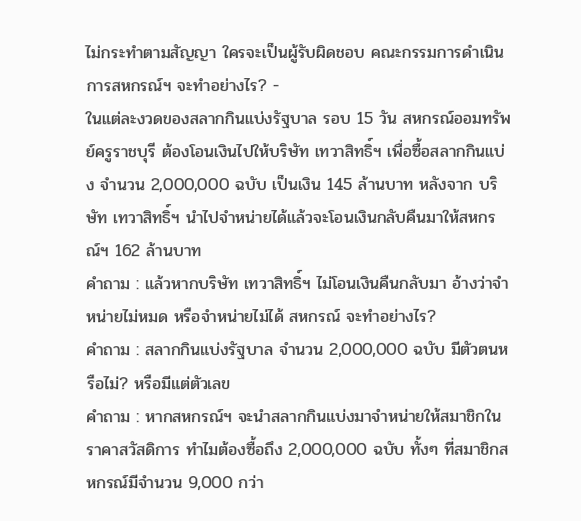ไม่กระทำตามสัญญา ใครจะเป็นผู้รับผิดชอบ คณะกรรมการดำเนินการสหกรณ์ฯ จะทำอย่างไร? -
ในแต่ละงวดของสลากกินแบ่งรัฐบาล รอบ 15 วัน สหกรณ์ออมทรัพย์ครูราชบุรี ต้องโอนเงินไปให้บริษัท เทวาสิทธิ์ฯ เพื่อซื้อสลากกินแบ่ง จำนวน 2,000,000 ฉบับ เป็นเงิน 145 ล้านบาท หลังจาก บริษัท เทวาสิทธิ์ฯ นำไปจำหน่ายได้แล้วจะโอนเงินกลับคืนมาให้สหกรณ์ฯ 162 ล้านบาท
คำถาม : แล้วหากบริษัท เทวาสิทธิ์ฯ ไม่โอนเงินคืนกลับมา อ้างว่าจำหน่ายไม่หมด หรือจำหน่ายไม่ได้ สหกรณ์ จะทำอย่างไร?
คำถาม : สลากกินแบ่งรัฐบาล จำนวน 2,000,000 ฉบับ มีตัวตนหรือไม่? หรือมีแต่ตัวเลข
คำถาม : หากสหกรณ์ฯ จะนำสลากกินแบ่งมาจำหน่ายให้สมาชิกในราคาสวัสดิการ ทำไมต้องซื้อถึง 2,000,000 ฉบับ ทั้งๆ ที่สมาชิกสหกรณ์มีจำนวน 9,000 กว่า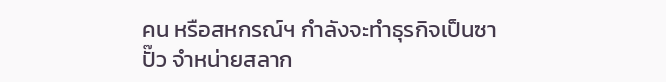คน หรือสหกรณ์ฯ กำลังจะทำธุรกิจเป็นซาปั๊ว จำหน่ายสลาก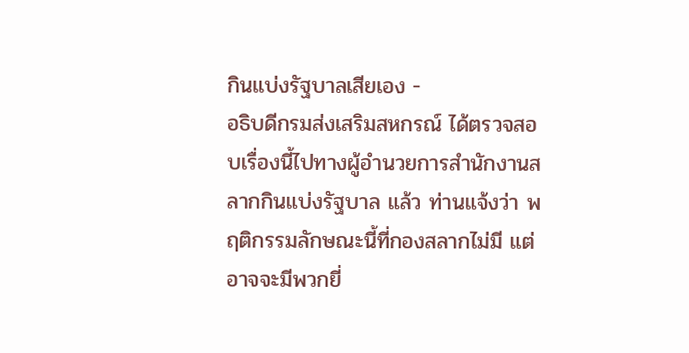กินแบ่งรัฐบาลเสียเอง -
อธิบดีกรมส่งเสริมสหกรณ์ ได้ตรวจสอบเรื่องนี้ไปทางผู้อำนวยการสำนักงานสลากกินแบ่งรัฐบาล แล้ว ท่านแจ้งว่า พฤติกรรมลักษณะนี้ที่กองสลากไม่มี แต่อาจจะมีพวกยี่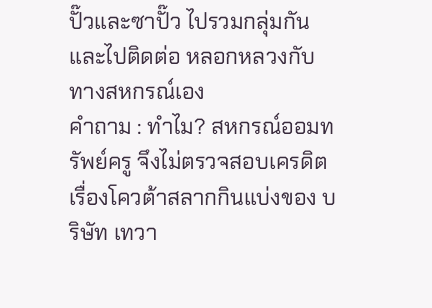ปั๊วและซาปั๊ว ไปรวมกลุ่มกัน และไปติดต่อ หลอกหลวงกับทางสหกรณ์เอง
คำถาม : ทำไม? สหกรณ์ออมทรัพย์ครู จึงไม่ตรวจสอบเครดิตเรื่องโควต้าสลากกินแบ่งของ บริษัท เทวา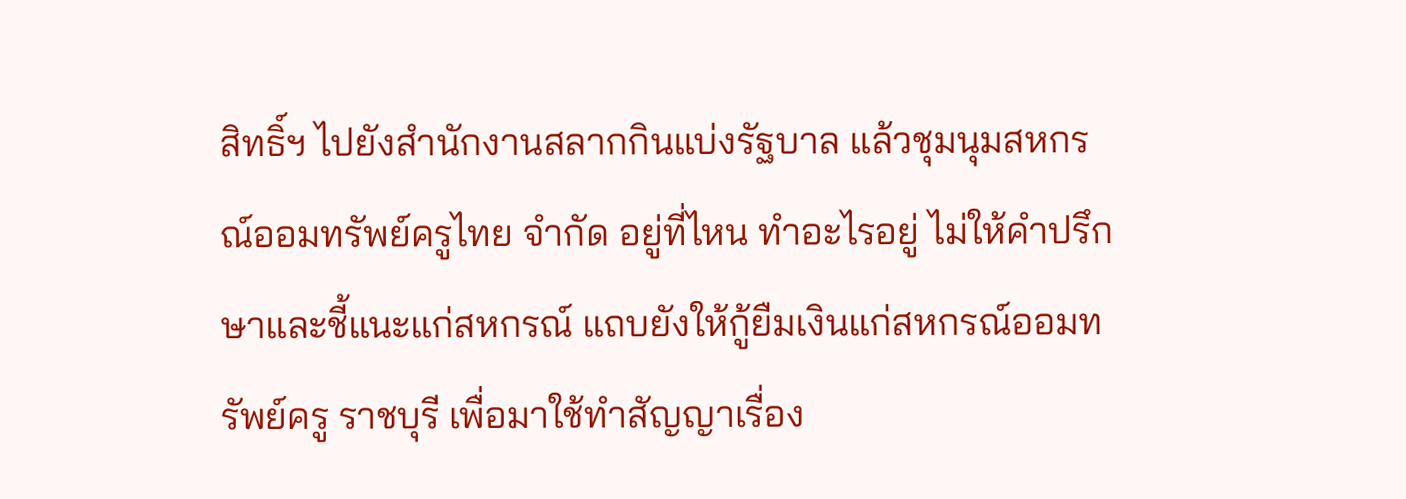สิทธิ์ฯ ไปยังสำนักงานสลากกินแบ่งรัฐบาล แล้วชุมนุมสหกรณ์ออมทรัพย์ครูไทย จำกัด อยู่ที่ไหน ทำอะไรอยู่ ไม่ให้คำปรึกษาและชี้แนะแก่สหกรณ์ แถบยังให้กู้ยืมเงินแก่สหกรณ์ออมทรัพย์ครู ราชบุรี เพื่อมาใช้ทำสัญญาเรื่อง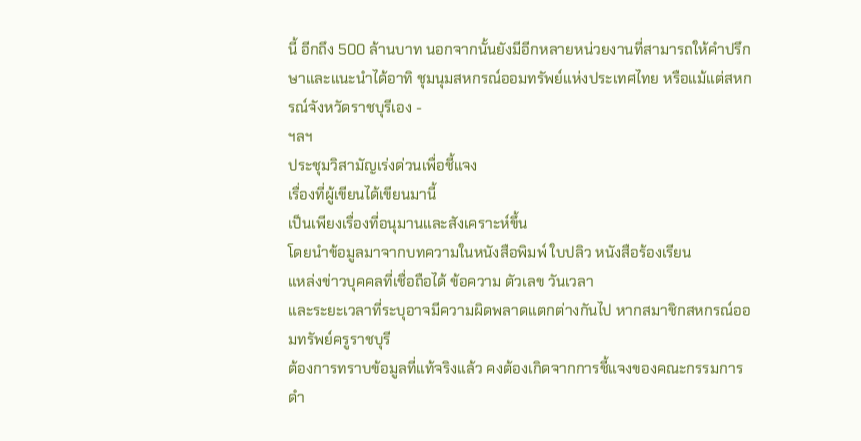นี้ อีกถึง 500 ล้านบาท นอกจากนั้นยังมีอีกหลายหน่วยงานที่สามารถให้คำปรึกษาและแนะนำได้อาทิ ชุมนุมสหกรณ์ออมทรัพย์แห่งประเทศไทย หรือแม้แต่สหกรณ์จังหวัดราชบุรีเอง -
ฯลฯ
ประชุมวิสามัญเร่งด่วนเพื่อชี้แจง
เรื่องที่ผู้เขียนได้เขียนมานี้
เป็นเพียงเรื่องที่อนุมานและสังเคราะห์ขึ้น
โดยนำข้อมูลมาจากบทความในหนังสือพิมพ์ ใบปลิว หนังสือร้องเรียน
แหล่งข่าวบุคคลที่เชื่อถือได้ ข้อความ ตัวเลข วันเวลา
และระยะเวลาที่ระบุอาจมีความผิดพลาดแตกต่างกันไป หากสมาชิกสหกรณ์ออมทรัพย์ครูราชบุรี
ต้องการทราบข้อมูลที่แท้จริงแล้ว คงต้องเกิดจากการชี้แจงของคณะกรรมการดำ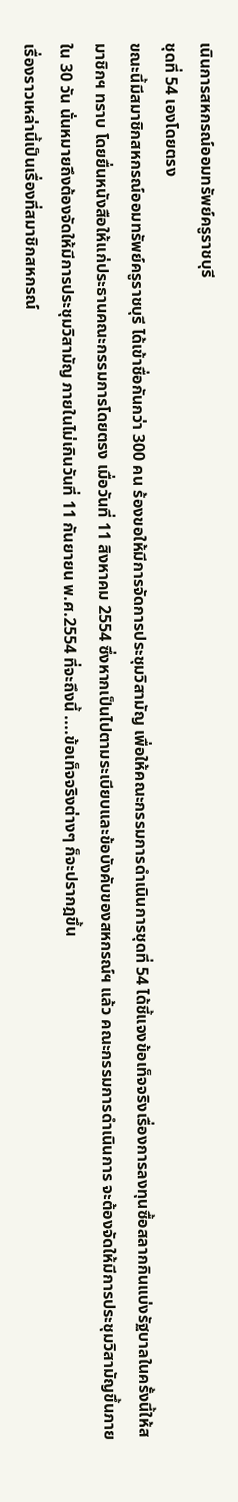เนินการสหกรณ์ออมทรัพย์ครูราชบุรี
ชุดที่ 54 เองโดยตรง
ขณะนี้มีสมาชิกสหกรณ์ออมทรัพย์ครูราชบุรี ได้เข้าชื่อกันกว่า 300 คน ร้องขอให้มีการจัดการประชุมวิสามัญ เพื่อให้คณะกรรมการดำเนินการชุดที่ 54 ได้ชี้แจงข้อเท็จจริงเรื่องการลงทุนซื้อสลากกินแบ่งรัฐบาลในครั้งนี้ให้สมาชิกฯ ทราบ โดยยื่นหนังสือให้แก่ประธานคณะกรรมการโดยตรง เมื่อวันที่ 11 สิงหาคม 2554 ซึ่งหากเป็นไปตามระเบียบและข้อบังคับของสหกรณ์ฯ แล้ว คณะกรรมการดำเนินการ จะต้องจัดให้มีการประชุมวิสามัญขึ้นภายใน 30 วัน นั่นหมายถึงต้องจัดให้มีการประชุมวิสามัญ ภายในไม่เกินวันที่ 11 กันยายน พ.ศ.2554 ที่จะถึงนี้ ....ข้อเท็จจริงต่างๆ ก็จะปรากฎขึ้น
เรื่องราวเหล่านี้เป็นเรื่องที่สมาชิกสหกรณ์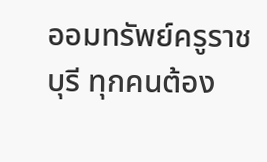ออมทรัพย์ครูราชบุรี ทุกคนต้อง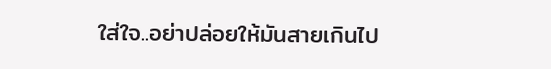ใส่ใจ..อย่าปล่อยให้มันสายเกินไป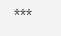***